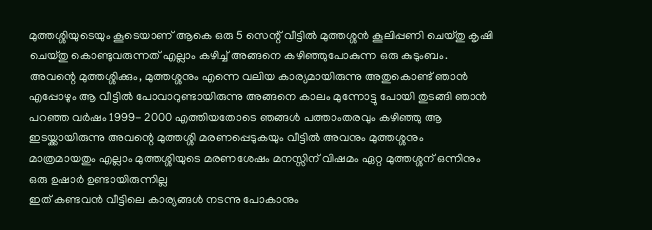മുത്തശ്ശിയുടെയും കൂടെയാണ് ആകെ ഒരു 5 സെന്റ് വീട്ടിൽ മുത്തശ്ശൻ കൂലിപ്പണി ചെയ്തു കൃഷി ചെയ്തു കൊണ്ടുവരുന്നത് എല്ലാം കഴിച്ച് അങ്ങനെ കഴിഞ്ഞുപോകുന്ന ഒരു കുടുംബം. അവന്റെ മുത്തശ്ശിക്കും, മുത്തശ്ശനും എന്നെ വലിയ കാര്യമായിരുന്നു അതുകൊണ്ട് ഞാൻ എപ്പോഴും ആ വീട്ടിൽ പോവാറുണ്ടായിരുന്നു അങ്ങനെ കാലം മുന്നോട്ടു പോയി തുടങ്ങി ഞാൻ പറഞ്ഞ വർഷം 1999- 2000 എത്തിയതോടെ ഞങ്ങൾ പത്താംതരവും കഴിഞ്ഞു ആ ഇടയ്ക്കായിരുന്നു അവന്റെ മുത്തശ്ശി മരണപ്പെടുകയും വീട്ടിൽ അവനും മുത്തശ്ശനും മാത്രമായതും എല്ലാം മുത്തശ്ശിയുടെ മരണശേഷം മനസ്സിന് വിഷമം ഏറ്റ മുത്തശ്ശന് ഒന്നിനും ഒരു ഉഷാർ ഉണ്ടായിരുന്നില്ല
ഇത് കണ്ടവൻ വീട്ടിലെ കാര്യങ്ങൾ നടന്നു പോകാനും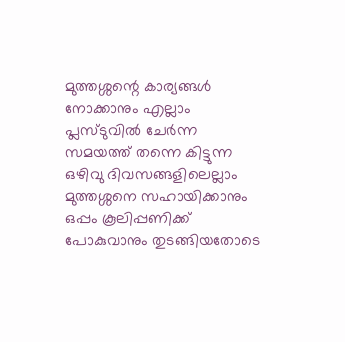മുത്തശ്ശന്റെ കാര്യങ്ങൾ നോക്കാനും എല്ലാം പ്ലസ്ടുവിൽ ചേർന്ന സമയത്ത് തന്നെ കിട്ടുന്ന ഒഴിവു ദിവസങ്ങളിലെല്ലാം മുത്തശ്ശനെ സഹായിക്കാനും ഒപ്പം കൂലിപ്പണിക്ക് പോകുവാനും തുടങ്ങിയതോടെ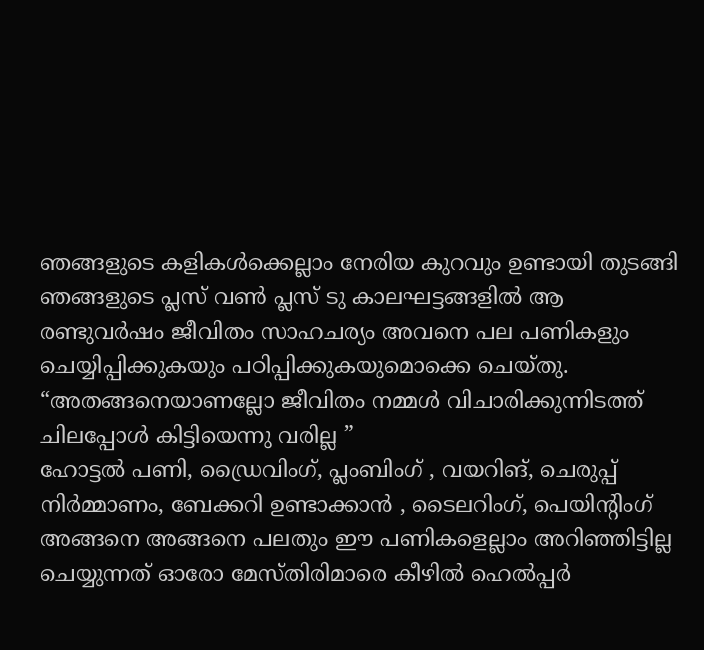ഞങ്ങളുടെ കളികൾക്കെല്ലാം നേരിയ കുറവും ഉണ്ടായി തുടങ്ങി ഞങ്ങളുടെ പ്ലസ് വൺ പ്ലസ് ടു കാലഘട്ടങ്ങളിൽ ആ രണ്ടുവർഷം ജീവിതം സാഹചര്യം അവനെ പല പണികളും ചെയ്യിപ്പിക്കുകയും പഠിപ്പിക്കുകയുമൊക്കെ ചെയ്തു. “അതങ്ങനെയാണല്ലോ ജീവിതം നമ്മൾ വിചാരിക്കുന്നിടത്ത് ചിലപ്പോൾ കിട്ടിയെന്നു വരില്ല ”
ഹോട്ടൽ പണി, ഡ്രൈവിംഗ്, പ്ലംബിംഗ് , വയറിങ്, ചെരുപ്പ് നിർമ്മാണം, ബേക്കറി ഉണ്ടാക്കാൻ , ടൈലറിംഗ്, പെയിന്റിംഗ് അങ്ങനെ അങ്ങനെ പലതും ഈ പണികളെല്ലാം അറിഞ്ഞിട്ടില്ല ചെയ്യുന്നത് ഓരോ മേസ്തിരിമാരെ കീഴിൽ ഹെൽപ്പർ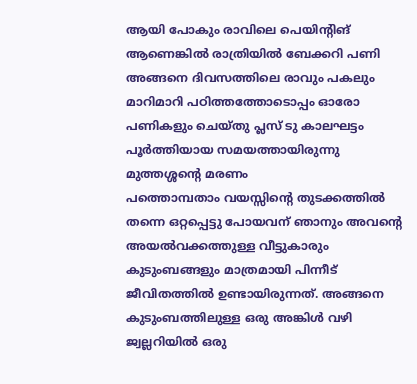ആയി പോകും രാവിലെ പെയിന്റിങ് ആണെങ്കിൽ രാത്രിയിൽ ബേക്കറി പണി അങ്ങനെ ദിവസത്തിലെ രാവും പകലും മാറിമാറി പഠിത്തത്തോടൊപ്പം ഓരോ പണികളും ചെയ്തു പ്ലസ് ടു കാലഘട്ടം പൂർത്തിയായ സമയത്തായിരുന്നു മുത്തശ്ശന്റെ മരണം
പത്തൊമ്പതാം വയസ്സിന്റെ തുടക്കത്തിൽ തന്നെ ഒറ്റപ്പെട്ടു പോയവന് ഞാനും അവന്റെ അയൽവക്കത്തുള്ള വീട്ടുകാരും കുടുംബങ്ങളും മാത്രമായി പിന്നീട് ജീവിതത്തിൽ ഉണ്ടായിരുന്നത്. അങ്ങനെ കുടുംബത്തിലുള്ള ഒരു അങ്കിൾ വഴി ജ്വല്ലറിയിൽ ഒരു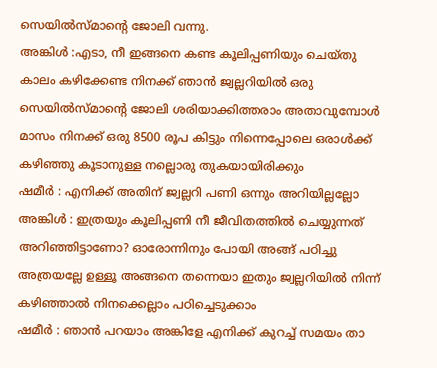സെയിൽസ്മാന്റെ ജോലി വന്നു.
അങ്കിൾ :എടാ, നീ ഇങ്ങനെ കണ്ട കൂലിപ്പണിയും ചെയ്തു കാലം കഴിക്കേണ്ട നിനക്ക് ഞാൻ ജ്വല്ലറിയിൽ ഒരു സെയിൽസ്മാന്റെ ജോലി ശരിയാക്കിത്തരാം അതാവുമ്പോൾ മാസം നിനക്ക് ഒരു 8500 രൂപ കിട്ടും നിന്നെപ്പോലെ ഒരാൾക്ക് കഴിഞ്ഞു കൂടാനുള്ള നല്ലൊരു തുകയായിരിക്കും
ഷമീർ : എനിക്ക് അതിന് ജ്വല്ലറി പണി ഒന്നും അറിയില്ലല്ലോ
അങ്കിൾ : ഇത്രയും കൂലിപ്പണി നീ ജീവിതത്തിൽ ചെയ്യുന്നത് അറിഞ്ഞിട്ടാണോ? ഓരോന്നിനും പോയി അങ്ങ് പഠിച്ചു അത്രയല്ലേ ഉള്ളൂ അങ്ങനെ തന്നെയാ ഇതും ജ്വല്ലറിയിൽ നിന്ന് കഴിഞ്ഞാൽ നിനക്കെല്ലാം പഠിച്ചെടുക്കാം
ഷമീർ : ഞാൻ പറയാം അങ്കിളേ എനിക്ക് കുറച്ച് സമയം താ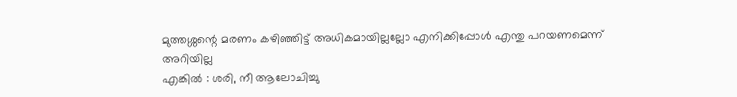മുത്തശ്ശന്റെ മരണം കഴിഞ്ഞിട്ട് അധികമായില്ലല്ലോ എനിക്കിപ്പോൾ എന്തു പറയണമെന്ന് അറിയില്ല
എങ്കിൽ : ശരി, നീ ആലോചിച്ചു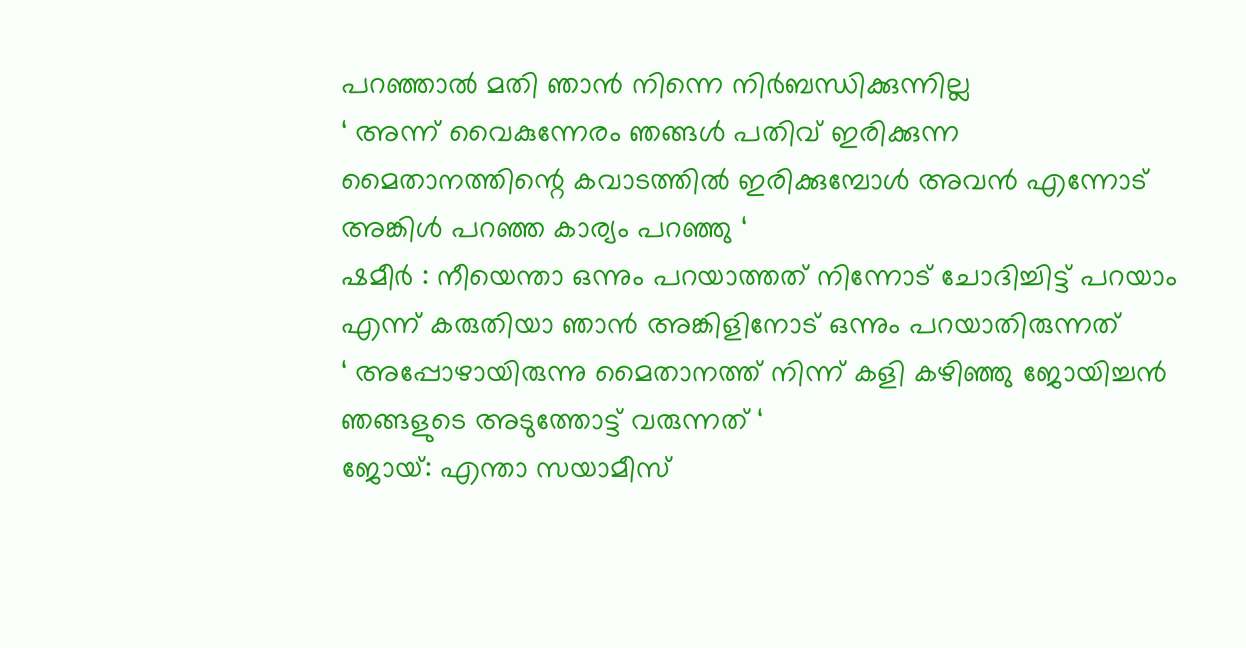പറഞ്ഞാൽ മതി ഞാൻ നിന്നെ നിർബന്ധിക്കുന്നില്ല
‘ അന്ന് വൈകുന്നേരം ഞങ്ങൾ പതിവ് ഇരിക്കുന്ന മൈതാനത്തിന്റെ കവാടത്തിൽ ഇരിക്കുമ്പോൾ അവൻ എന്നോട് അങ്കിൾ പറഞ്ഞ കാര്യം പറഞ്ഞു ‘
ഷമീർ : നീയെന്താ ഒന്നും പറയാത്തത് നിന്നോട് ചോദിച്ചിട്ട് പറയാം എന്ന് കരുതിയാ ഞാൻ അങ്കിളിനോട് ഒന്നും പറയാതിരുന്നത്
‘ അപ്പോഴായിരുന്നു മൈതാനത്ത് നിന്ന് കളി കഴിഞ്ഞു ജോയിച്ചൻ ഞങ്ങളുടെ അടുത്തോട്ട് വരുന്നത് ‘
ജോയ്: എന്താ സയാമീസ്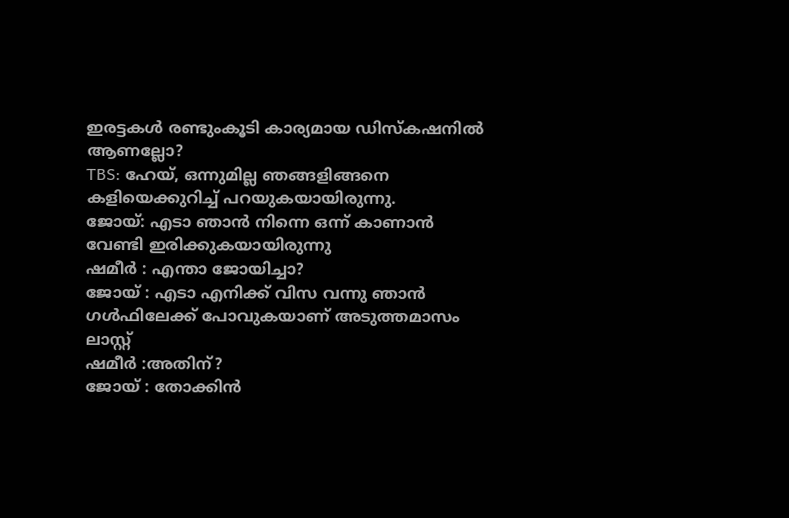ഇരട്ടകൾ രണ്ടുംകൂടി കാര്യമായ ഡിസ്കഷനിൽ ആണല്ലോ?
TBS: ഹേയ്, ഒന്നുമില്ല ഞങ്ങളിങ്ങനെ കളിയെക്കുറിച്ച് പറയുകയായിരുന്നു.
ജോയ്: എടാ ഞാൻ നിന്നെ ഒന്ന് കാണാൻ വേണ്ടി ഇരിക്കുകയായിരുന്നു
ഷമീർ : എന്താ ജോയിച്ചാ?
ജോയ് : എടാ എനിക്ക് വിസ വന്നു ഞാൻ ഗൾഫിലേക്ക് പോവുകയാണ് അടുത്തമാസം ലാസ്റ്റ്
ഷമീർ :അതിന്?
ജോയ് : തോക്കിൻ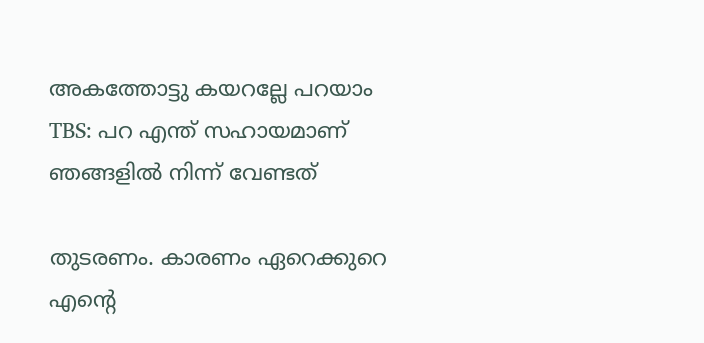അകത്തോട്ടു കയറല്ലേ പറയാം
TBS: പറ എന്ത് സഹായമാണ് ഞങ്ങളിൽ നിന്ന് വേണ്ടത്

തുടരണം. കാരണം ഏറെക്കുറെ എന്റെ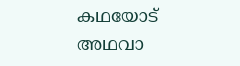കഥയോട് അഥവാ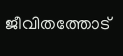ജീവിതത്തോട്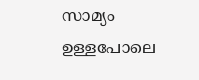സാമ്യം ഉള്ളപോലെ